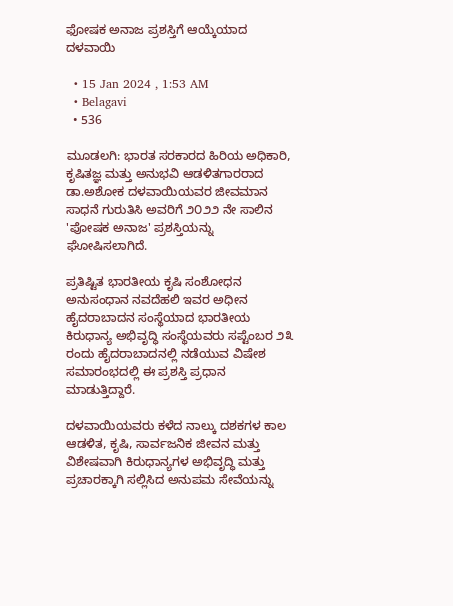ಫೋಷಕ ಅನಾಜ ಪ್ರಶಸ್ತಿಗೆ ಆಯ್ಕೆಯಾದ ದಳವಾಯಿ

  • 15 Jan 2024 , 1:53 AM
  • Belagavi
  • 536

ಮೂಡಲಗಿ: ಭಾರತ ಸರಕಾರದ ಹಿರಿಯ ಅಧಿಕಾರಿ, ಕೃಷಿತಜ್ಞ ಮತ್ತು ಅನುಭವಿ ಆಡಳಿತಗಾರರಾದ ಡಾ.ಅಶೋಕ ದಳವಾಯಿಯವರ ಜೀವಮಾನ ಸಾಧನೆ ಗುರುತಿಸಿ ಅವರಿಗೆ ೨೦೨೨ ನೇ ಸಾಲಿನ 'ಪೋಷಕ ಅನಾಜ' ಪ್ರಶಸ್ತಿಯನ್ನು ಘೋಷಿಸಲಾಗಿದೆ.

ಪ್ರತಿಷ್ಟಿತ ಭಾರತೀಯ ಕೃಷಿ ಸಂಶೋಧನ ಅನುಸಂಧಾನ ನವದೆಹಲಿ ಇವರ ಅಧೀನ ಹೈದರಾಬಾದನ ಸಂಸ್ಥೆಯಾದ ಭಾರತೀಯ ಕಿರುಧಾನ್ಯ ಅಭಿವೃದ್ಧಿ ಸಂಸ್ಥೆಯವರು ಸಪ್ಟೆಂಬರ ೨೩ ರಂದು ಹೈದರಾಬಾದನಲ್ಲಿ ನಡೆಯುವ ವಿಷೇಶ ಸಮಾರಂಭದಲ್ಲಿ ಈ ಪ್ರಶಸ್ತಿ ಪ್ರಧಾನ ಮಾಡುತ್ತಿದ್ದಾರೆ.

ದಳವಾಯಿಯವರು ಕಳೆದ ನಾಲ್ಕು ದಶಕಗಳ ಕಾಲ ಆಡಳಿತ, ಕೃಷಿ, ಸಾರ್ವಜನಿಕ ಜೀವನ ಮತ್ತು ವಿಶೇಷವಾಗಿ ಕಿರುಧಾನ್ಯಗಳ ಅಭಿವೃದ್ಧಿ ಮತ್ತು ಪ್ರಚಾರಕ್ಕಾಗಿ ಸಲ್ಲಿಸಿದ ಅನುಪಮ ಸೇವೆಯನ್ನು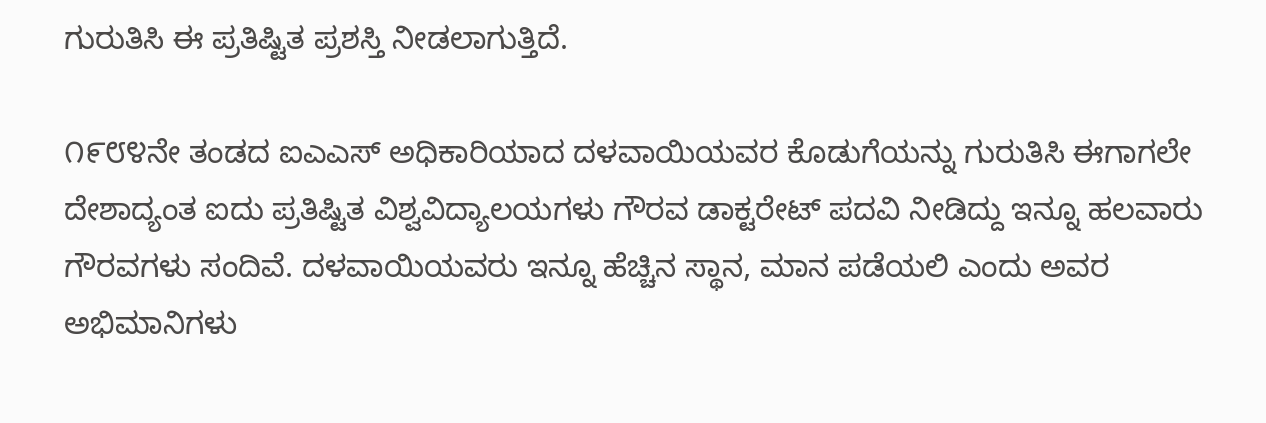ಗುರುತಿಸಿ ಈ ಪ್ರತಿಷ್ಟಿತ ಪ್ರಶಸ್ತಿ ನೀಡಲಾಗುತ್ತಿದೆ.

೧೯೮೪ನೇ ತಂಡದ ಐಎಎಸ್ ಅಧಿಕಾರಿಯಾದ ದಳವಾಯಿಯವರ ಕೊಡುಗೆಯನ್ನು ಗುರುತಿಸಿ ಈಗಾಗಲೇ ದೇಶಾದ್ಯಂತ ಐದು ಪ್ರತಿಷ್ಟಿತ ವಿಶ್ವವಿದ್ಯಾಲಯಗಳು ಗೌರವ ಡಾಕ್ಟರೇಟ್ ಪದವಿ ನೀಡಿದ್ದು ಇನ್ನೂ ಹಲವಾರು ಗೌರವಗಳು ಸಂದಿವೆ. ದಳವಾಯಿಯವರು ಇನ್ನೂ ಹೆಚ್ಚಿನ ಸ್ಥಾನ, ಮಾನ ಪಡೆಯಲಿ ಎಂದು ಅವರ ಅಭಿಮಾನಿಗಳು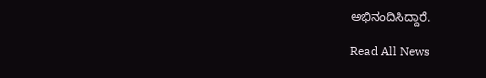ಅಭಿನಂದಿಸಿದ್ದಾರೆ.

Read All News